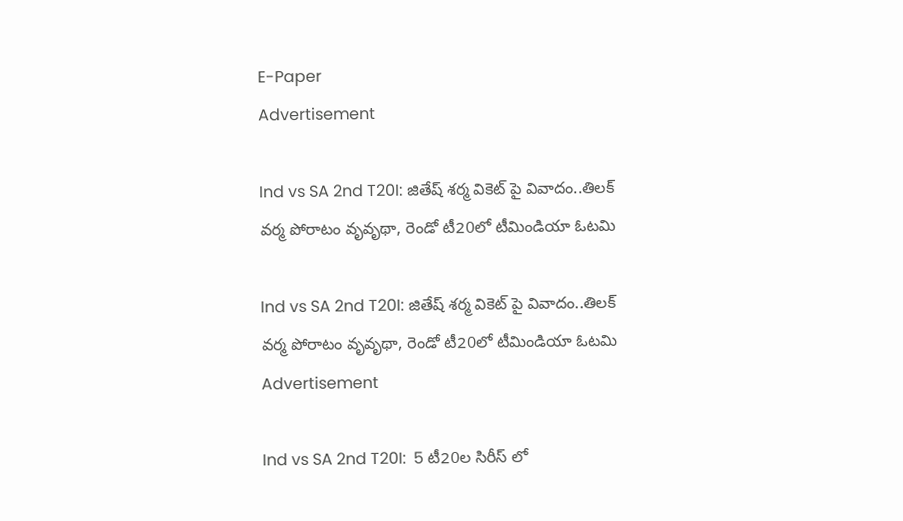E-Paper
Advertisement

Ind vs SA 2nd T20I: జితేష్ శ‌ర్మ వికెట్ పై వివాదం..తిల‌క్ వ‌ర్మ పోరాటం వృవృథా, రెండో టీ20లో టీమిండియా ఓట‌మి

Ind vs SA 2nd T20I: జితేష్ శ‌ర్మ వికెట్ పై వివాదం..తిల‌క్ వ‌ర్మ పోరాటం వృవృథా, రెండో టీ20లో టీమిండియా ఓట‌మి
Advertisement

Ind vs SA 2nd T20I:  5 టీ20ల‌ సిరీస్ లో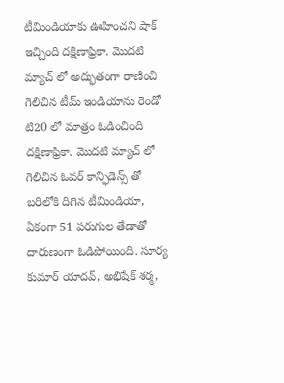టీమిండియాకు ఊహించని షాక్ ఇచ్చింది దక్షిణాఫ్రికా. మొదటి మ్యాచ్ లో అద్భుతంగా రాణించి గెలిచిన టీమ్ ఇండియాను రెండో టి20 లో మాత్రం ఓడించింది దక్షిణాఫ్రికా. మొదటి మ్యాచ్ లో గెలిచిన ఓవర్ కాన్ఫిడెన్స్ తో బరిలోకి దిగిన టీమిండియా, ఏకంగా 51 పరుగుల తేడాతో దారుణంగా ఓడిపోయింది. సూర్య కుమార్ యాదవ్, అభిషేక్ శర్మ,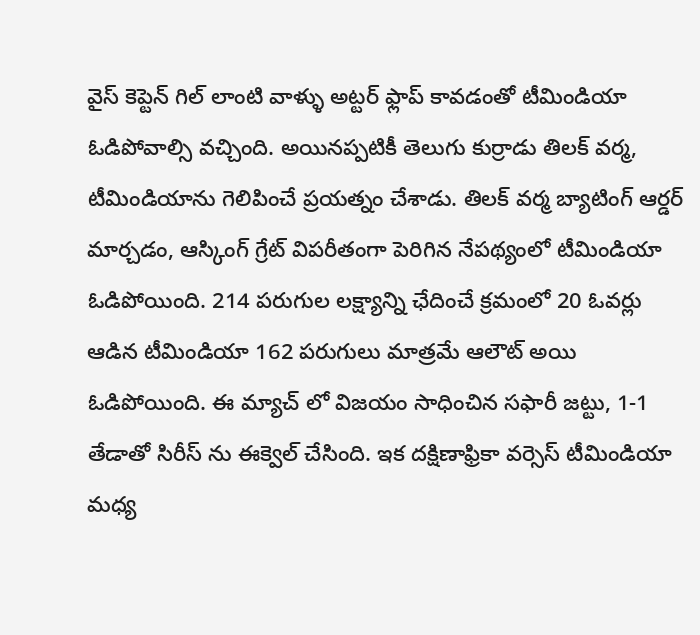వైస్ కెప్టెన్ గిల్ లాంటి వాళ్ళు అట్టర్ ఫ్లాప్ కావడంతో టీమిండియా ఓడిపోవాల్సి వచ్చింది. అయినప్పటికీ తెలుగు కుర్రాడు తిలక్ వర్మ, టీమిండియాను గెలిపించే ప్రయత్నం చేశాడు. తిల‌క్ వ‌ర్మ బ్యాటింగ్ ఆర్డ‌ర్ మార్చ‌డం, ఆస్కింగ్ గ్రేట్ విపరీతంగా పెరిగిన నేపథ్యంలో టీమిండియా ఓడిపోయింది. 214 ప‌రుగుల ల‌క్ష్యాన్ని ఛేదించే క్ర‌మంలో 20 ఓవ‌ర్లు ఆడిన టీమిండియా 162 ప‌రుగులు మాత్ర‌మే ఆలౌట్ అయి ఓడిపోయింది. ఈ మ్యాచ్ లో విజ‌యం సాధించిన స‌ఫారీ జ‌ట్టు, 1-1 తేడాతో సిరీస్ ను ఈక్వెల్ చేసింది. ఇక ద‌క్షిణాఫ్రికా వ‌ర్సెస్ టీమిండియా మ‌ధ్య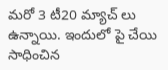మ‌రో 3 టీ20 మ్యాచ్ లు ఉన్నాయి. ఇందులో పై చేయి సాధించిన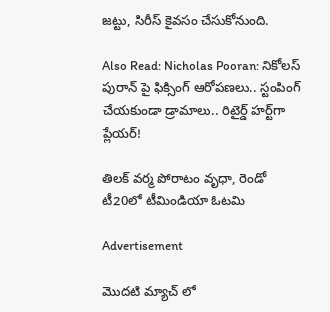జట్టు, సిరీస్ కైవ‌సం చేసుకోనుంది.

Also Read: Nicholas Pooran: నికోలస్ పురాన్ పై ఫిక్సింగ్ ఆరోప‌ణ‌లు.. స్టంపింగ్ చేయ‌కుండా డ్రామాలు.. రిటైర్డ్ హర్ట్‌గా ప్లేయర్!

తిల‌క్ వ‌ర్మ పోరాటం వృధా, రెండో టీ20లో టీమిండియా ఓట‌మి

Advertisement

మొద‌టి మ్యాచ్ లో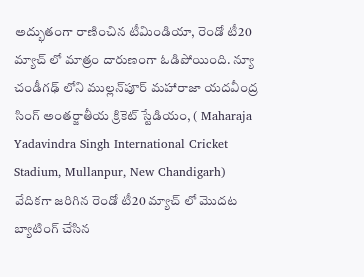అద్భుతంగా రాణించిన టీమిండియా, రెండో టీ20 మ్యాచ్ లో మాత్రం దారుణంగా ఓడిపోయింది. న్యూ చండీగఢ్ లోని ముల్లన్‌పూర్ మహారాజా యదవీంద్ర సింగ్ అంతర్జాతీయ క్రికెట్ స్టేడియం, ( Maharaja Yadavindra Singh International Cricket Stadium, Mullanpur, New Chandigarh) వేదికగా జ‌రిగిన రెండో టీ20 మ్యాచ్ లో మొద‌ట బ్యాటింగ్ చేసిన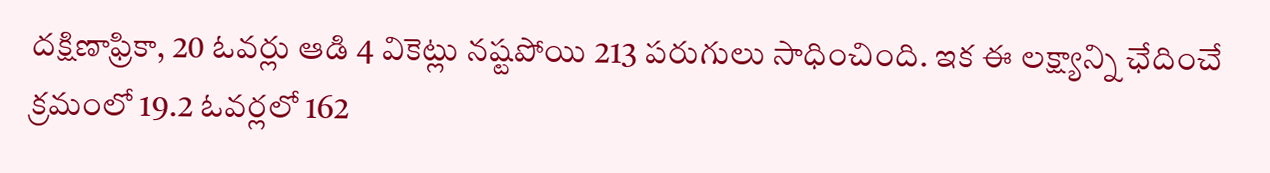ద‌క్షిణాఫ్రికా, 20 ఓవ‌ర్లు ఆడి 4 వికెట్లు న‌ష్ట‌పోయి 213 ప‌రుగులు సాధించింది. ఇక ఈ ల‌క్ష్యాన్ని ఛేదించే క్ర‌మంలో 19.2 ఓవ‌ర్ల‌లో 162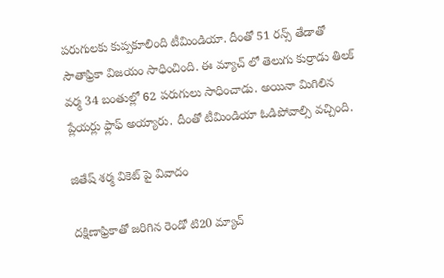ప‌రుగుల‌కు కుప్ప‌కూలింది టీమిండియా. దీంతో 51 ర‌న్స్ తేడాతో సౌతాఫ్రికా విజ‌యం సాధించింది. ఈ మ్యాచ్ లో తెలుగు కుర్రాడు తిల‌క్ వ‌ర్మ 34 బంతుల్లో 62 ప‌రుగులు సాధించాడు. అయినా మిగిలిన ప్లేయ‌ర్లు ఫ్లాఫ్ అయ్యారు. దీంతో టీమిండియా ఓడిపోవాల్సి వ‌చ్చింది.

జితేష్ శ‌ర్మ వికెట్ పై వివాదం

దక్షిణాఫ్రికాతో జరిగిన రెండో టి20 మ్యాచ్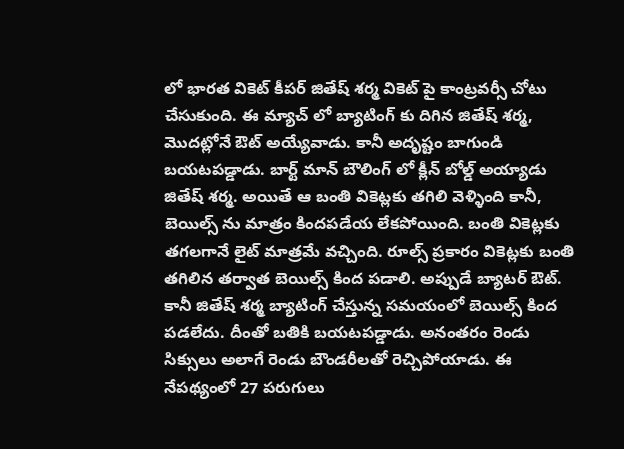లో భారత వికెట్ కీపర్ జితేష్ శర్మ వికెట్ పై కాంట్రవర్సీ చోటు చేసుకుంది. ఈ మ్యాచ్ లో బ్యాటింగ్ కు దిగిన జితేష్ శర్మ, మొదట్లోనే ఔట్ అయ్యేవాడు. కానీ అదృష్టం బాగుండి బయటపడ్డాడు. బార్ట్ మాన్ బౌలింగ్ లో క్లీన్ బోల్డ్ అయ్యాడు జితేష్ శర్మ. అయితే ఆ బంతి వికెట్లకు తగిలి వెళ్ళింది కానీ, బెయిల్స్ ను మాత్రం కిందపడేయ‌ లేకపోయింది. బంతి వికెట్లకు తగలగానే లైట్ మాత్రమే వచ్చింది. రూల్స్ ప్రకారం వికెట్లకు బంతి తగిలిన తర్వాత బెయిల్స్‌ కింద పడాలి. అప్పుడే బ్యాట‌ర్ ఔట్. కానీ జితేష్ శర్మ బ్యాటింగ్ చేస్తున్న సమయంలో బెయిల్స్ కింద పడలేదు. దీంతో బతికి బయటపడ్డాడు. అనంతరం రెండు సిక్సులు అలాగే రెండు బౌండరీల‌తో రెచ్చిపోయాడు. ఈ నేపథ్యంలో 27 పరుగులు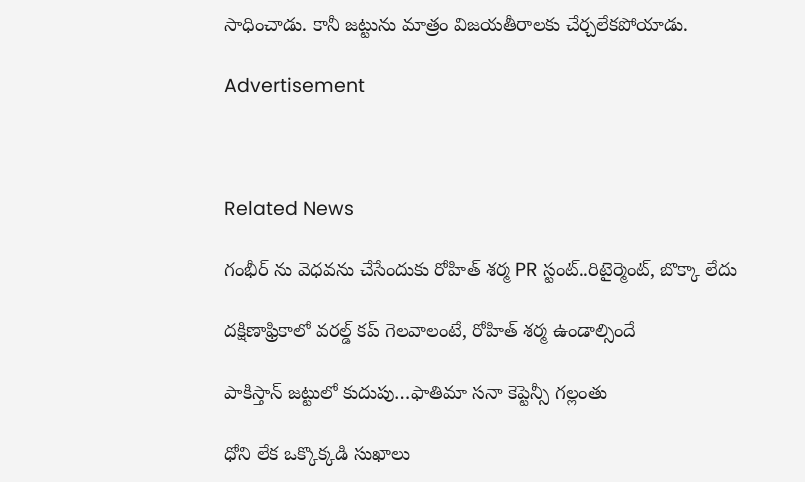సాధించాడు. కానీ జట్టును మాత్రం విజయతీరాలకు చేర్చలేకపోయాడు.

Advertisement



Related News

గంభీర్ ను వెధ‌వ‌ను చేసేందుకు రోహిత్ శ‌ర్మ PR స్టంట్..రిటైర్మెంట్, బొక్కా లేదు

దక్షిణాఫ్రికాలో వ‌ర‌ల్డ్ క‌ప్ గెల‌వాలంటే, రోహిత్ శ‌ర్మ ఉండాల్సిందే

పాకిస్తాన్ జ‌ట్టులో కుదుపు…ఫాతిమా స‌నా కెప్టెన్సీ గ‌ల్లంతు

ధోని లేక ఒక్కొక్క‌డి సుఖాలు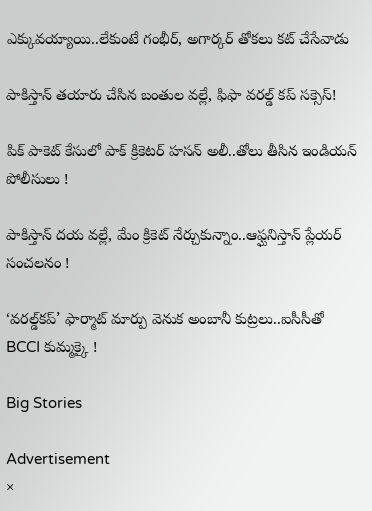ఎక్కువ‌య్యాయి..లేకుంటే గంభీర్‌, అగార్క‌ర్ తోక‌లు క‌ట్ చేసేవాడు

పాకిస్తాన్ త‌యారు చేసిన బంతుల వ‌ల్లే, ఫిఫా వరల్డ్ కప్ స‌క్సెస్!

పిక్ పాకెట్ కేసులో పాక్ క్రికెట‌ర్ హసన్ అలీ..తోలు తీసిన ఇండియ‌న్‌ పోలీసులు !

పాకిస్తాన్ ద‌య వ‌ల్లే, మేం క్రికెట్ నేర్చుకున్నాం..ఆఫ్ఘనిస్తాన్ ప్లేయ‌ర్ సంచ‌ల‌నం !

‘వరల్డ్‌కప్‌’ ఫార్మాట్‌ మార్పు వెనుక అంబానీ కుట్ర‌లు..ఐసీసీతో BCCI కుమ్మ‌క్కై !

Big Stories

Advertisement
×